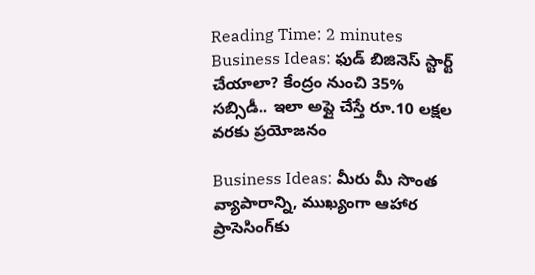Reading Time: 2 minutes
Business Ideas: ఫుడ్ బిజినెస్‌ స్టార్ట్ చేయాలా? కేంద్రం నుంచి 35% సబ్సిడీ.. ఇలా అప్లై చేస్తే రూ.10 లక్షల వరకు ప్రయోజనం

Business Ideas: మీరు మీ సొంత వ్యాపారాన్ని, ముఖ్యంగా ఆహార ప్రాసెసింగ్‌కు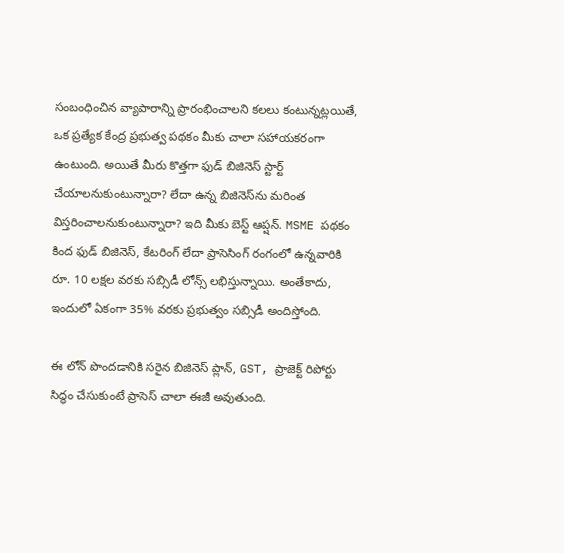సంబంధించిన వ్యాపారాన్ని ప్రారంభించాలని కలలు కంటున్నట్లయితే, ఒక ప్రత్యేక కేంద్ర ప్రభుత్వ పథకం మీకు చాలా సహాయకరంగా ఉంటుంది. అయితే మీరు కొత్తగా ఫుడ్ బిజినెస్ స్టార్ట్ చేయాలనుకుంటున్నారా? లేదా ఉన్న బిజినెస్‌ను మరింత విస్తరించాలనుకుంటున్నారా? ఇది మీకు బెస్ట్‌ ఆప్షన్‌. MSME పథకం కింద ఫుడ్ బిజినెస్, కేటరింగ్ లేదా ప్రాసెసింగ్ రంగంలో ఉన్నవారికి రూ. 10 లక్షల వరకు సబ్సిడీ లోన్స్ లభిస్తున్నాయి. అంతేకాదు, ఇందులో ఏకంగా 35% వరకు ప్రభుత్వం సబ్సిడీ అందిస్తోంది.

ఈ లోన్ పొందడానికి సరైన బిజినెస్ ప్లాన్, GST, ప్రాజెక్ట్ రిపోర్టు సిద్ధం చేసుకుంటే ప్రాసెస్ చాలా ఈజీ అవుతుంది.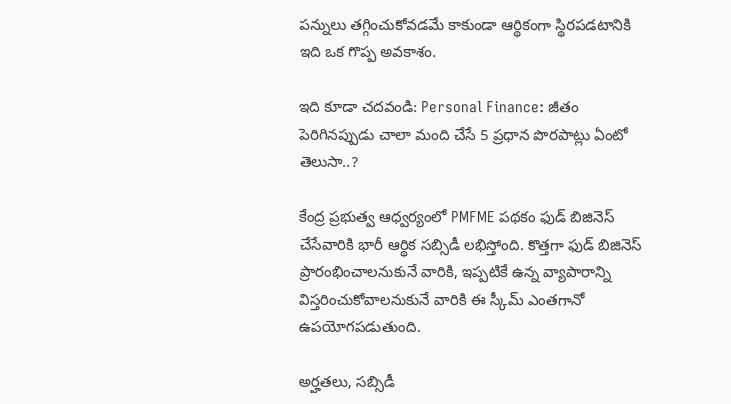పన్నులు తగ్గించుకోవడమే కాకుండా ఆర్థికంగా స్థిరపడటానికి ఇది ఒక గొప్ప అవకాశం.

ఇది కూడా చదవండి: Personal Finance: జీతం పెరిగినప్పుడు చాలా మంది చేసే 5 ప్రధాన పొరపాట్లు ఏంటో తెలుసా..?

కేంద్ర ప్రభుత్వ ఆధ్వర్యంలో PMFME పథకం ఫుడ్ బిజినెస్ చేసేవారికి భారీ ఆర్థిక సబ్సిడీ లభిస్తోంది. కొత్తగా ఫుడ్ బిజినెస్ ప్రారంభించాలనుకునే వారికి, ఇప్పటికే ఉన్న వ్యాపారాన్ని విస్తరించుకోవాలనుకునే వారికి ఈ స్కీమ్‌ ఎంతగానో ఉపయోగపడుతుంది.

అర్హతలు, సబ్సిడీ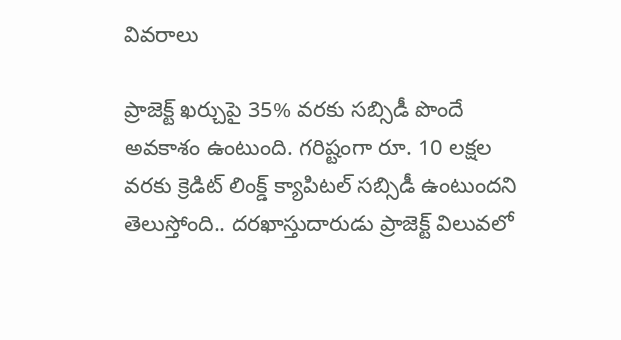వివరాలు

ప్రాజెక్ట్ ఖర్చుపై 35% వరకు సబ్సిడీ పొందే అవకాశం ఉంటుంది. గరిష్టంగా రూ. 10 లక్షల వరకు క్రెడిట్ లింక్డ్ క్యాపిటల్ సబ్సిడీ ఉంటుందని తెలుస్తోంది.. దరఖాస్తుదారుడు ప్రాజెక్ట్ విలువలో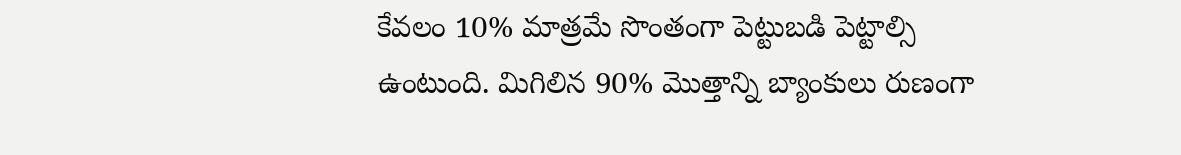కేవలం 10% మాత్రమే సొంతంగా పెట్టుబడి పెట్టాల్సి ఉంటుంది. మిగిలిన 90% మొత్తాన్ని బ్యాంకులు రుణంగా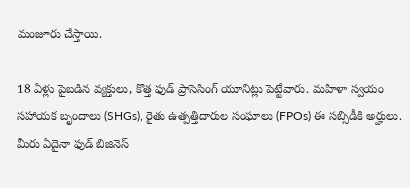మంజూరు చేస్తాయి.

18 ఏళ్లు పైబడిన వ్యక్తులు, కొత్త ఫుడ్ ప్రాసెసింగ్ యూనిట్లు పెట్టేవారు. మహిళా స్వయం సహాయక బృందాలు (SHGs), రైతు ఉత్పత్తిదారుల సంఘాలు (FPOs) ఈ సబ్సిడీకి అర్హులు. మీరు ఏదైనా ఫుడ్‌ బిజినెస్‌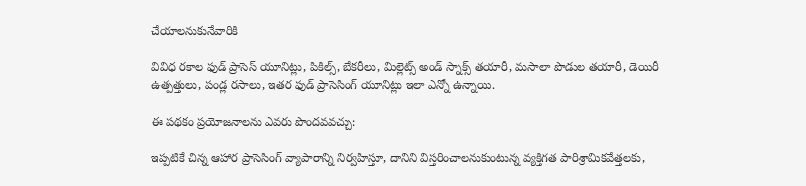చేయాలనుకునేవారికి

వివిధ రకాల ఫుడ్‌ ప్రాసెస్‌ యూనిట్లు, పికిల్స్‌, బేకరీలు, మిల్లెట్స్ అండ్ స్నాక్స్ తయారీ, మసాలా పొడుల తయారీ, డెయిరీ ఉత్పత్తులు, పండ్ల రసాలు, ఇతర ఫుడ్ ప్రాసెసింగ్ యూనిట్లు ఇలా ఎన్నో ఉన్నాయి.

ఈ పథకం ప్రయోజనాలను ఎవరు పొందవవచ్చు:

ఇప్పటికే చిన్న ఆహార ప్రాసెసింగ్ వ్యాపారాన్ని నిర్వహిస్తూ, దానిని విస్తరించాలనుకుంటున్న వ్యక్తిగత పారిశ్రామికవేత్తలకు,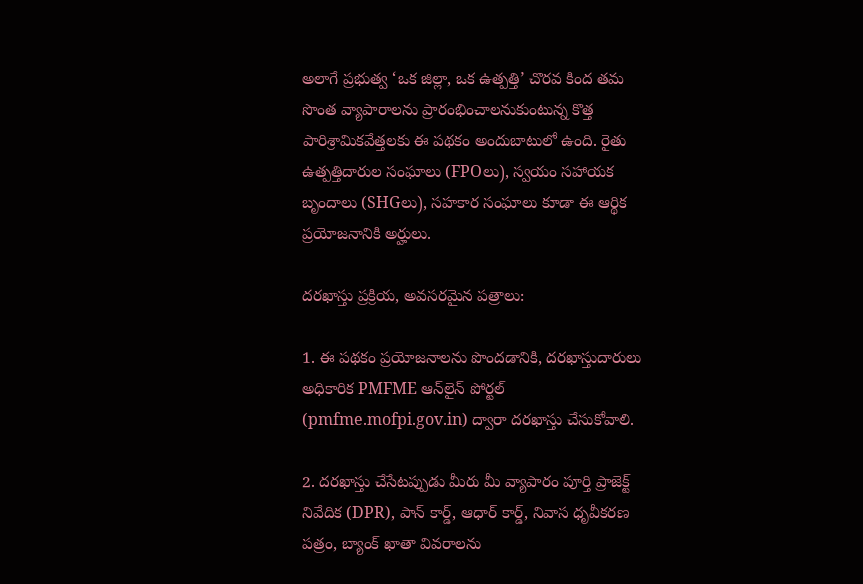అలాగే ప్రభుత్వ ‘ఒక జిల్లా, ఒక ఉత్పత్తి’ చొరవ కింద తమ సొంత వ్యాపారాలను ప్రారంభించాలనుకుంటున్న కొత్త పారిశ్రామికవేత్తలకు ఈ పథకం అందుబాటులో ఉంది. రైతు ఉత్పత్తిదారుల సంఘాలు (FPOలు), స్వయం సహాయక బృందాలు (SHGలు), సహకార సంఘాలు కూడా ఈ ఆర్థిక ప్రయోజనానికి అర్హులు.

దరఖాస్తు ప్రక్రియ, అవసరమైన పత్రాలు:

1. ఈ పథకం ప్రయోజనాలను పొందడానికి, దరఖాస్తుదారులు అధికారిక PMFME ఆన్‌లైన్ పోర్టల్ (pmfme.mofpi.gov.in) ద్వారా దరఖాస్తు చేసుకోవాలి.

2. దరఖాస్తు చేసేటప్పుడు మీరు మీ వ్యాపారం పూర్తి ప్రాజెక్ట్ నివేదిక (DPR), పాన్ కార్డ్, ఆధార్ కార్డ్, నివాస ధృవీకరణ పత్రం, బ్యాంక్ ఖాతా వివరాలను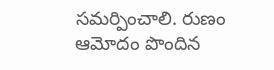సమర్పించాలి. రుణం ఆమోదం పొందిన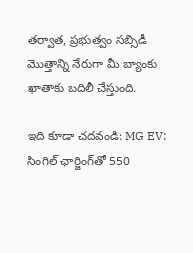తర్వాత, ప్రభుత్వం సబ్సిడీ మొత్తాన్ని నేరుగా మీ బ్యాంకు ఖాతాకు బదిలీ చేస్తుంది.

ఇది కూడా చదవండి: MG EV: సింగిల్‌ ఛార్జింగ్‌తో 550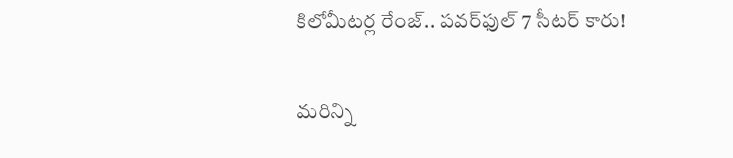కిలోమీటర్ల రేంజ్.. పవర్‌ఫుల్‌ 7 సీటర్‌ కారు!

మరిన్ని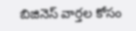బిజినెస్ వార్తల కోసం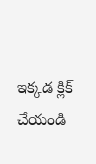ఇక్కడ క్లిక్ చేయండి